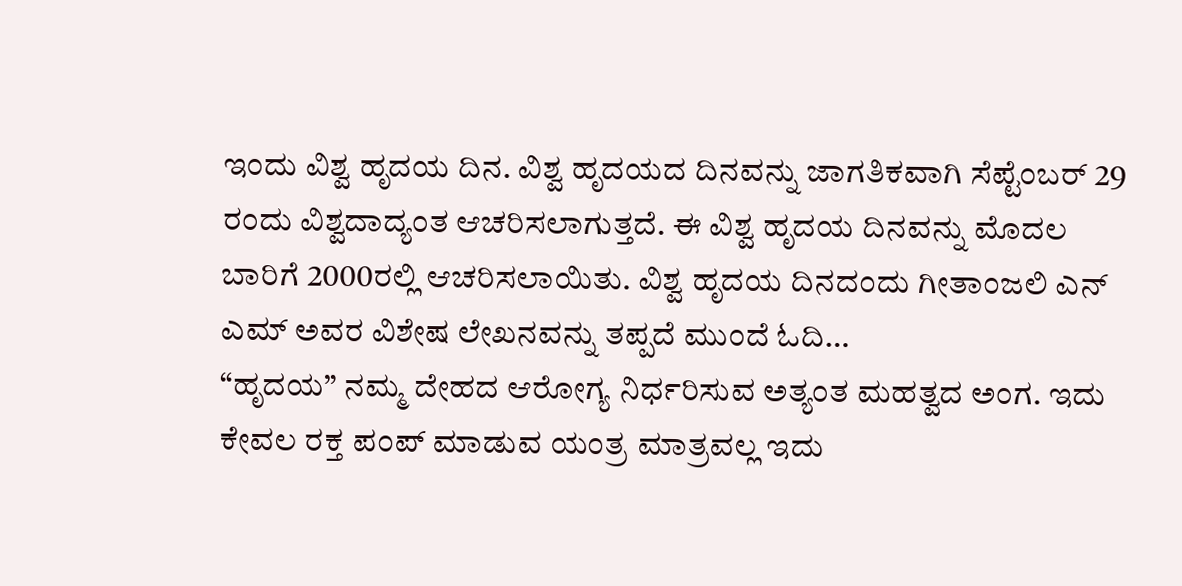ಇಂದು ವಿಶ್ವ ಹೃದಯ ದಿನ. ವಿಶ್ವ ಹೃದಯದ ದಿನವನ್ನು ಜಾಗತಿಕವಾಗಿ ಸೆಪ್ಟೆಂಬರ್ 29 ರಂದು ವಿಶ್ವದಾದ್ಯಂತ ಆಚರಿಸಲಾಗುತ್ತದೆ. ಈ ವಿಶ್ವ ಹೃದಯ ದಿನವನ್ನು ಮೊದಲ ಬಾರಿಗೆ 2000ರಲ್ಲಿ ಆಚರಿಸಲಾಯಿತು. ವಿಶ್ವ ಹೃದಯ ದಿನದಂದು ಗೀತಾಂಜಲಿ ಎನ್ ಎಮ್ ಅವರ ವಿಶೇಷ ಲೇಖನವನ್ನು ತಪ್ಪದೆ ಮುಂದೆ ಓದಿ…
“ಹೃದಯ” ನಮ್ಮ ದೇಹದ ಆರೋಗ್ಯ ನಿರ್ಧರಿಸುವ ಅತ್ಯಂತ ಮಹತ್ವದ ಅಂಗ. ಇದು ಕೇವಲ ರಕ್ತ ಪಂಪ್ ಮಾಡುವ ಯಂತ್ರ ಮಾತ್ರವಲ್ಲ ಇದು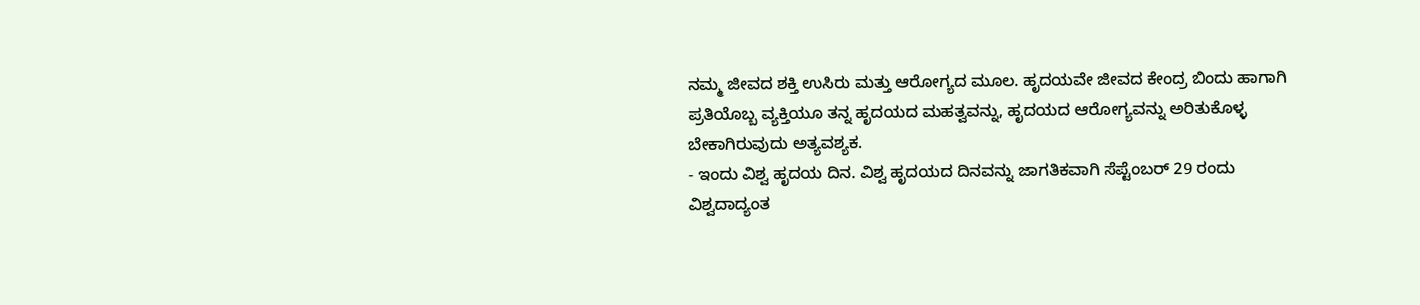ನಮ್ಮ ಜೀವದ ಶಕ್ತಿ ಉಸಿರು ಮತ್ತು ಆರೋಗ್ಯದ ಮೂಲ. ಹೃದಯವೇ ಜೀವದ ಕೇಂದ್ರ ಬಿಂದು ಹಾಗಾಗಿ ಪ್ರತಿಯೊಬ್ಬ ವ್ಯಕ್ತಿಯೂ ತನ್ನ ಹೃದಯದ ಮಹತ್ವವನ್ನು, ಹೃದಯದ ಆರೋಗ್ಯವನ್ನು ಅರಿತುಕೊಳ್ಳ ಬೇಕಾಗಿರುವುದು ಅತ್ಯವಶ್ಯಕ.
- ಇಂದು ವಿಶ್ವ ಹೃದಯ ದಿನ. ವಿಶ್ವ ಹೃದಯದ ದಿನವನ್ನು ಜಾಗತಿಕವಾಗಿ ಸೆಪ್ಟೆಂಬರ್ 29 ರಂದು ವಿಶ್ವದಾದ್ಯಂತ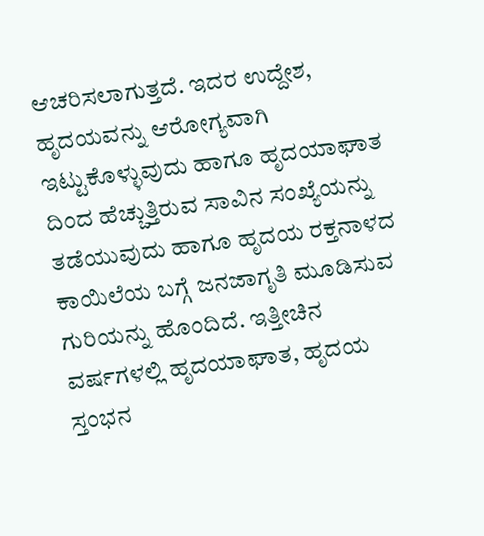ಆಚರಿಸಲಾಗುತ್ತದೆ. ಇದರ ಉದ್ದೇಶ, ಹೃದಯವನ್ನು ಆರೋಗ್ಯವಾಗಿ ಇಟ್ಟುಕೊಳ್ಳುವುದು ಹಾಗೂ ಹೃದಯಾಘಾತ ದಿಂದ ಹೆಚ್ಚುತ್ತಿರುವ ಸಾವಿನ ಸಂಖ್ಯೆಯನ್ನು ತಡೆಯುವುದು ಹಾಗೂ ಹೃದಯ ರಕ್ತನಾಳದ ಕಾಯಿಲೆಯ ಬಗ್ಗೆ ಜನಜಾಗೃತಿ ಮೂಡಿಸುವ ಗುರಿಯನ್ನು ಹೊಂದಿದೆ. ಇತ್ತೀಚಿನ ವರ್ಷಗಳಲ್ಲಿ ಹೃದಯಾಘಾತ, ಹೃದಯ ಸ್ತಂಭನ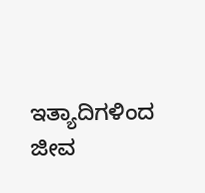ಇತ್ಯಾದಿಗಳಿಂದ ಜೀವ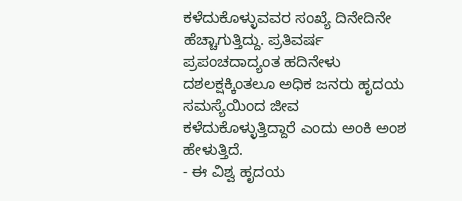ಕಳೆದುಕೊಳ್ಳುವವರ ಸಂಖ್ಯೆ ದಿನೇದಿನೇ ಹೆಚ್ಚಾಗುತ್ತಿದ್ದು. ಪ್ರತಿವರ್ಷ ಪ್ರಪಂಚದಾದ್ಯಂತ ಹದಿನೇಳು ದಶಲಕ್ಷಕ್ಕಿಂತಲೂ ಅಧಿಕ ಜನರು ಹೃದಯ ಸಮಸ್ಯೆಯಿಂದ ಜೀವ ಕಳೆದುಕೊಳ್ಳುತ್ತಿದ್ದಾರೆ ಎಂದು ಅಂಕಿ ಅಂಶ ಹೇಳುತ್ತಿದೆ.
- ಈ ವಿಶ್ವ ಹೃದಯ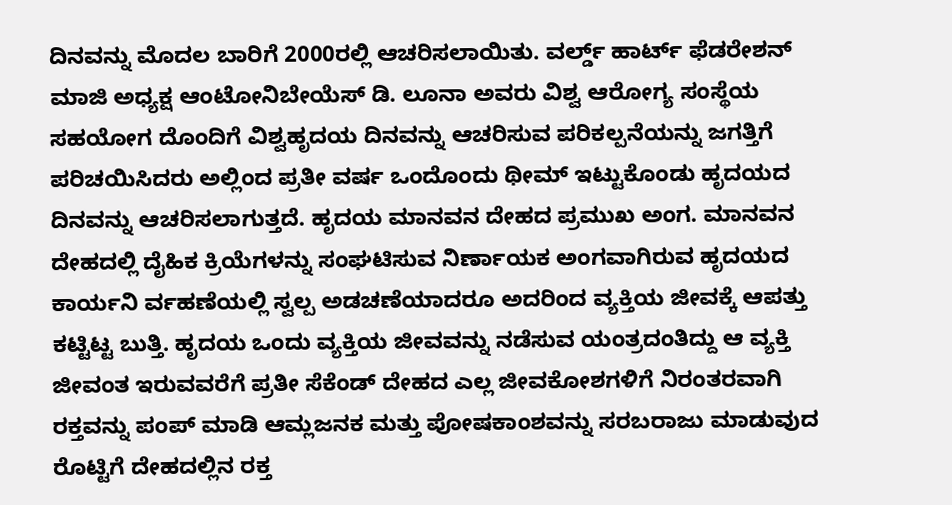ದಿನವನ್ನು ಮೊದಲ ಬಾರಿಗೆ 2000ರಲ್ಲಿ ಆಚರಿಸಲಾಯಿತು. ವರ್ಲ್ಡ್ ಹಾರ್ಟ್ ಫೆಡರೇಶನ್ ಮಾಜಿ ಅಧ್ಯಕ್ಷ ಆಂಟೋನಿಬೇಯೆಸ್ ಡಿ. ಲೂನಾ ಅವರು ವಿಶ್ವ ಆರೋಗ್ಯ ಸಂಸ್ಥೆಯ ಸಹಯೋಗ ದೊಂದಿಗೆ ವಿಶ್ವಹೃದಯ ದಿನವನ್ನು ಆಚರಿಸುವ ಪರಿಕಲ್ಪನೆಯನ್ನು ಜಗತ್ತಿಗೆ ಪರಿಚಯಿಸಿದರು ಅಲ್ಲಿಂದ ಪ್ರತೀ ವರ್ಷ ಒಂದೊಂದು ಥೀಮ್ ಇಟ್ಟುಕೊಂಡು ಹೃದಯದ ದಿನವನ್ನು ಆಚರಿಸಲಾಗುತ್ತದೆ. ಹೃದಯ ಮಾನವನ ದೇಹದ ಪ್ರಮುಖ ಅಂಗ. ಮಾನವನ ದೇಹದಲ್ಲಿ ದೈಹಿಕ ಕ್ರಿಯೆಗಳನ್ನು ಸಂಘಟಿಸುವ ನಿರ್ಣಾಯಕ ಅಂಗವಾಗಿರುವ ಹೃದಯದ ಕಾರ್ಯನಿ ರ್ವಹಣೆಯಲ್ಲಿ ಸ್ವಲ್ಪ ಅಡಚಣೆಯಾದರೂ ಅದರಿಂದ ವ್ಯಕ್ತಿಯ ಜೀವಕ್ಕೆ ಆಪತ್ತು ಕಟ್ಟಿಟ್ಟ ಬುತ್ತಿ. ಹೃದಯ ಒಂದು ವ್ಯಕ್ತಿಯ ಜೀವವನ್ನು ನಡೆಸುವ ಯಂತ್ರದಂತಿದ್ದು ಆ ವ್ಯಕ್ತಿ ಜೀವಂತ ಇರುವವರೆಗೆ ಪ್ರತೀ ಸೆಕೆಂಡ್ ದೇಹದ ಎಲ್ಲ ಜೀವಕೋಶಗಳಿಗೆ ನಿರಂತರವಾಗಿ ರಕ್ತವನ್ನು ಪಂಪ್ ಮಾಡಿ ಆಮ್ಲಜನಕ ಮತ್ತು ಪೋಷಕಾಂಶವನ್ನು ಸರಬರಾಜು ಮಾಡುವುದ ರೊಟ್ಟಿಗೆ ದೇಹದಲ್ಲಿನ ರಕ್ತ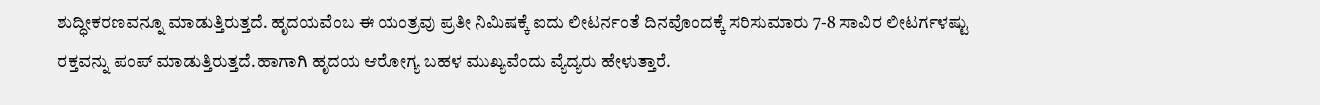ಶುದ್ಧೀಕರಣವನ್ನೂ ಮಾಡುತ್ತಿರುತ್ತದೆ. ಹೃದಯವೆಂಬ ಈ ಯಂತ್ರವು ಪ್ರತೀ ನಿಮಿಷಕ್ಕೆ ಐದು ಲೀಟರ್ನಂತೆ ದಿನವೊಂದಕ್ಕೆ ಸರಿಸುಮಾರು 7-8 ಸಾವಿರ ಲೀಟರ್ಗಳಷ್ಟು ರಕ್ತವನ್ನು ಪಂಪ್ ಮಾಡುತ್ತಿರುತ್ತದೆ.ಹಾಗಾಗಿ ಹೃದಯ ಆರೋಗ್ಯ ಬಹಳ ಮುಖ್ಯವೆಂದು ವ್ಯೆದ್ಯರು ಹೇಳುತ್ತಾರೆ.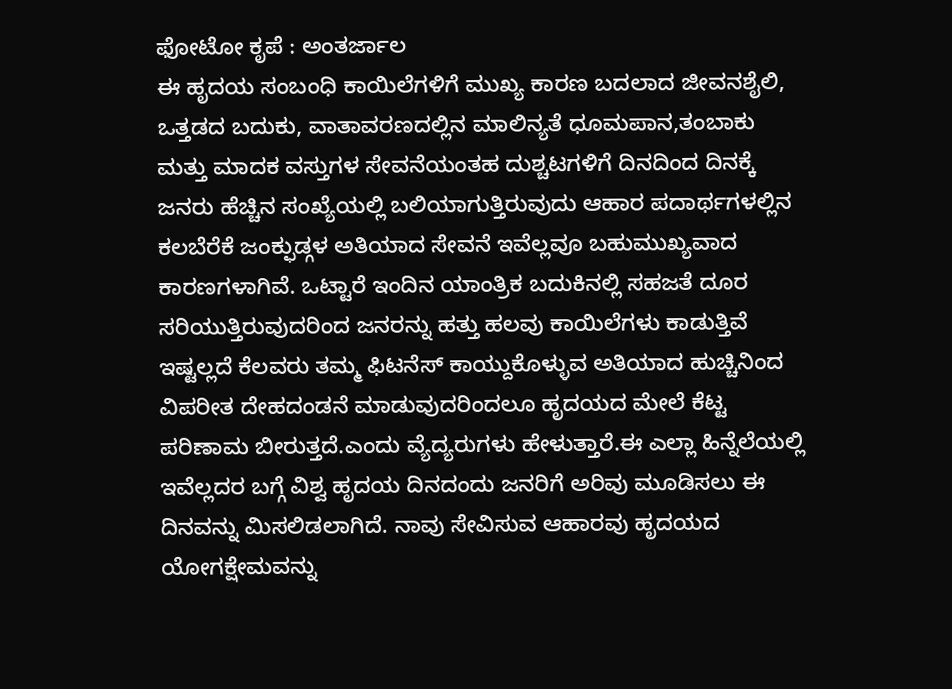ಫೋಟೋ ಕೃಪೆ : ಅಂತರ್ಜಾಲ
ಈ ಹೃದಯ ಸಂಬಂಧಿ ಕಾಯಿಲೆಗಳಿಗೆ ಮುಖ್ಯ ಕಾರಣ ಬದಲಾದ ಜೀವನಶೈಲಿ, ಒತ್ತಡದ ಬದುಕು, ವಾತಾವರಣದಲ್ಲಿನ ಮಾಲಿನ್ಯತೆ ಧೂಮಪಾನ,ತಂಬಾಕು ಮತ್ತು ಮಾದಕ ವಸ್ತುಗಳ ಸೇವನೆಯಂತಹ ದುಶ್ಚಟಗಳಿಗೆ ದಿನದಿಂದ ದಿನಕ್ಕೆ ಜನರು ಹೆಚ್ಚಿನ ಸಂಖ್ಯೆಯಲ್ಲಿ ಬಲಿಯಾಗುತ್ತಿರುವುದು ಆಹಾರ ಪದಾರ್ಥಗಳಲ್ಲಿನ ಕಲಬೆರೆಕೆ ಜಂಕ್ಫುಡ್ಗಳ ಅತಿಯಾದ ಸೇವನೆ ಇವೆಲ್ಲವೂ ಬಹುಮುಖ್ಯವಾದ ಕಾರಣಗಳಾಗಿವೆ. ಒಟ್ಟಾರೆ ಇಂದಿನ ಯಾಂತ್ರಿಕ ಬದುಕಿನಲ್ಲಿ ಸಹಜತೆ ದೂರ ಸರಿಯುತ್ತಿರುವುದರಿಂದ ಜನರನ್ನು ಹತ್ತು ಹಲವು ಕಾಯಿಲೆಗಳು ಕಾಡುತ್ತಿವೆ ಇಷ್ಟಲ್ಲದೆ ಕೆಲವರು ತಮ್ಮ ಫಿಟನೆಸ್ ಕಾಯ್ದುಕೊಳ್ಳುವ ಅತಿಯಾದ ಹುಚ್ಚಿನಿಂದ ವಿಪರೀತ ದೇಹದಂಡನೆ ಮಾಡುವುದರಿಂದಲೂ ಹೃದಯದ ಮೇಲೆ ಕೆಟ್ಟ ಪರಿಣಾಮ ಬೀರುತ್ತದೆ.ಎಂದು ವ್ಯೆದ್ಯರುಗಳು ಹೇಳುತ್ತಾರೆ.ಈ ಎಲ್ಲಾ ಹಿನ್ನೆಲೆಯಲ್ಲಿ ಇವೆಲ್ಲದರ ಬಗ್ಗೆ ವಿಶ್ವ ಹೃದಯ ದಿನದಂದು ಜನರಿಗೆ ಅರಿವು ಮೂಡಿಸಲು ಈ ದಿನವನ್ನು ಮಿಸಲಿಡಲಾಗಿದೆ. ನಾವು ಸೇವಿಸುವ ಆಹಾರವು ಹೃದಯದ ಯೋಗಕ್ಷೇಮವನ್ನು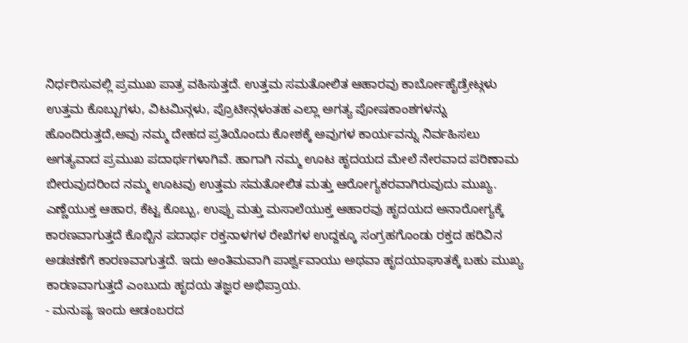ನಿರ್ಧರಿಸುವಲ್ಲಿ ಪ್ರಮುಖ ಪಾತ್ರ ವಹಿಸುತ್ತದೆ. ಉತ್ತಮ ಸಮತೋಲಿತ ಆಹಾರವು ಕಾರ್ಬೋಹೈಡ್ರೇಟ್ಗಳು ಉತ್ತಮ ಕೊಬ್ಬುಗಳು, ವಿಟಮಿನ್ಗಳು, ಪ್ರೊಟೀನ್ಗಳಂತಹ ಎಲ್ಲಾ ಅಗತ್ಯ ಪೋಷಕಾಂಶಗಳನ್ನು ಹೊಂದಿರುತ್ತದೆ,ಅವು ನಮ್ಮ ದೇಹದ ಪ್ರತಿಯೊಂದು ಕೋಶಕ್ಕೆ ಅವುಗಳ ಕಾರ್ಯವನ್ನು ನಿರ್ವಹಿಸಲು ಅಗತ್ಯವಾದ ಪ್ರಮುಖ ಪದಾರ್ಥಗಳಾಗಿವೆ. ಹಾಗಾಗಿ ನಮ್ಮ ಊಟ ಹೃದಯದ ಮೇಲೆ ನೇರವಾದ ಪರಿಣಾಮ ಬೀರುವುದರಿಂದ ನಮ್ಮ ಊಟವು ಉತ್ತಮ ಸಮತೋಲಿತ ಮತ್ತು ಆರೋಗ್ಯಕರವಾಗಿರುವುದು ಮುಖ್ಯ. ಎಣ್ಣೆಯುಕ್ತ ಆಹಾರ, ಕೆಟ್ಟ ಕೊಬ್ಬು, ಉಪ್ಪು ಮತ್ತು ಮಸಾಲೆಯುಕ್ತ ಆಹಾರವು ಹೃದಯದ ಅನಾರೋಗ್ಯಕ್ಕೆ ಕಾರಣವಾಗುತ್ತದೆ ಕೊಬ್ಬಿನ ಪದಾರ್ಥ ರಕ್ತನಾಳಗಳ ರೇಖೆಗಳ ಉದ್ದಕ್ಕೂ ಸಂಗ್ರಹಗೊಂಡು ರಕ್ತದ ಹರಿವಿನ ಅಡಚಣೆಗೆ ಕಾರಣವಾಗುತ್ತದೆ. ಇದು ಅಂತಿಮವಾಗಿ ಪಾರ್ಶ್ವವಾಯು ಅಥವಾ ಹೃದಯಾಘಾತಕ್ಕೆ ಬಹು ಮುಖ್ಯ ಕಾರಣವಾಗುತ್ತದೆ ಎಂಬುದು ಹೃದಯ ತಜ್ಞರ ಅಭಿಪ್ರಾಯ.
- ಮನುಷ್ಯ ಇಂದು ಆಡಂಬರದ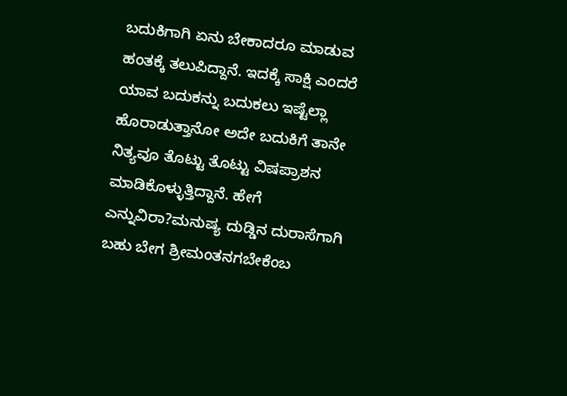ಬದುಕಿಗಾಗಿ ಏನು ಬೇಕಾದರೂ ಮಾಡುವ ಹಂತಕ್ಕೆ ತಲುಪಿದ್ದಾನೆ. ಇದಕ್ಕೆ ಸಾಕ್ಷಿ ಎಂದರೆ ಯಾವ ಬದುಕನ್ನು ಬದುಕಲು ಇಷ್ಟೆಲ್ಲಾ ಹೊರಾಡುತ್ತಾನೋ ಅದೇ ಬದುಕಿಗೆ ತಾನೇ ನಿತ್ಯವೂ ತೊಟ್ಟು ತೊಟ್ಟು ವಿಷಪ್ರಾಶನ ಮಾಡಿಕೊಳ್ಳುತ್ತಿದ್ದಾನೆ. ಹೇಗೆ ಎನ್ನುವಿರಾ?ಮನುಷ್ಯ ದುಡ್ಡಿನ ದುರಾಸೆಗಾಗಿ ಬಹು ಬೇಗ ಶ್ರೀಮಂತನಗಬೇಕೆಂಬ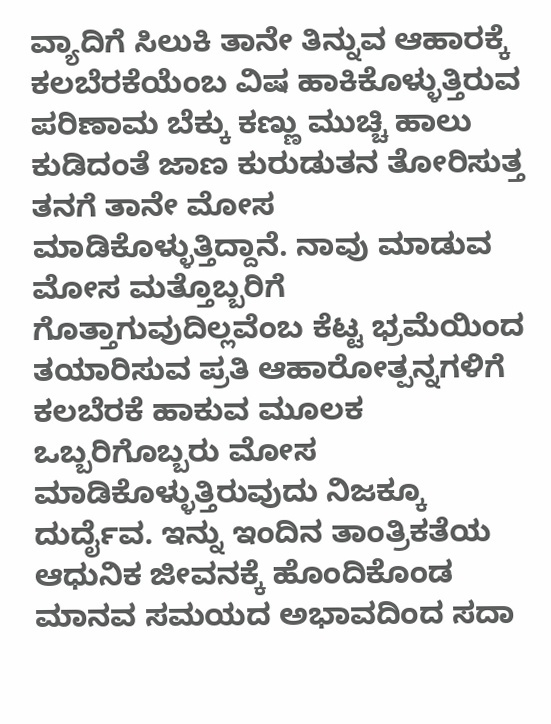ವ್ಯಾದಿಗೆ ಸಿಲುಕಿ ತಾನೇ ತಿನ್ನುವ ಆಹಾರಕ್ಕೆ ಕಲಬೆರಕೆಯೆಂಬ ವಿಷ ಹಾಕಿಕೊಳ್ಳುತ್ತಿರುವ ಪರಿಣಾಮ ಬೆಕ್ಕು ಕಣ್ಣು ಮುಚ್ಚಿ ಹಾಲು ಕುಡಿದಂತೆ ಜಾಣ ಕುರುಡುತನ ತೋರಿಸುತ್ತ ತನಗೆ ತಾನೇ ಮೋಸ ಮಾಡಿಕೊಳ್ಳುತ್ತಿದ್ದಾನೆ. ನಾವು ಮಾಡುವ ಮೋಸ ಮತ್ತೊಬ್ಬರಿಗೆ ಗೊತ್ತಾಗುವುದಿಲ್ಲವೆಂಬ ಕೆಟ್ಟ ಭ್ರಮೆಯಿಂದ ತಯಾರಿಸುವ ಪ್ರತಿ ಆಹಾರೋತ್ಪನ್ನಗಳಿಗೆ ಕಲಬೆರಕೆ ಹಾಕುವ ಮೂಲಕ ಒಬ್ಬರಿಗೊಬ್ಬರು ಮೋಸ ಮಾಡಿಕೊಳ್ಳುತ್ತಿರುವುದು ನಿಜಕ್ಕೂ ದುರ್ದೈವ. ಇನ್ನು ಇಂದಿನ ತಾಂತ್ರಿಕತೆಯ ಆಧುನಿಕ ಜೀವನಕ್ಕೆ ಹೊಂದಿಕೊಂಡ ಮಾನವ ಸಮಯದ ಅಭಾವದಿಂದ ಸದಾ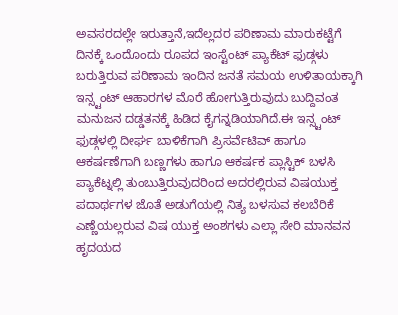ಅವಸರದಲ್ಲೇ ಇರುತ್ತಾನೆ,ಇದೆಲ್ಲದರ ಪರಿಣಾಮ ಮಾರುಕಟ್ಟೆಗೆ ದಿನಕ್ಕೆ ಒಂದೊಂದು ರೂಪದ ಇಂಸ್ಟೆಂಟ್ ಪ್ಯಾಕೆಟ್ ಫುಡ್ಗಳು ಬರುತ್ತಿರುವ ಪರಿಣಾಮ ಇಂದಿನ ಜನತೆ ಸಮಯ ಉಳಿತಾಯಕ್ಕಾಗಿ ಇನ್ಸ್ಟಂಟ್ ಆಹಾರಗಳ ಮೊರೆ ಹೋಗುತ್ತಿರುವುದು ಬುದ್ದಿವಂತ ಮನುಜನ ದಡ್ಡತನಕ್ಕೆ ಹಿಡಿದ ಕೈಗನ್ನಡಿಯಾಗಿದೆ.ಈ ಇನ್ಸ್ಟಂಟ್ ಫುಡ್ಗಳಲ್ಲಿ ದೀರ್ಘ ಬಾಳಿಕೆಗಾಗಿ ಪ್ರಿಸರ್ವೆಟಿವ್ ಹಾಗೂ ಆಕರ್ಷಣೆಗಾಗಿ ಬಣ್ಣಗಳು ಹಾಗೂ ಆಕರ್ಷಕ ಪ್ಲಾಸ್ಟಿಕ್ ಬಳಸಿ ಪ್ಯಾಕೆಟ್ನಲ್ಲಿ ತುಂಬುತ್ತಿರುವುದರಿಂದ ಅದರಲ್ಲಿರುವ ವಿಷಯುಕ್ತ ಪದಾರ್ಥಗಳ ಜೊತೆ ಅಡುಗೆಯಲ್ಲಿ ನಿತ್ಯ ಬಳಸುವ ಕಲಬೆರಿಕೆ ಎಣ್ಣೆಯಲ್ಲರುವ ವಿಷ ಯುಕ್ತ ಅಂಶಗಳು ಎಲ್ಲಾ ಸೇರಿ ಮಾನವನ ಹೃದಯದ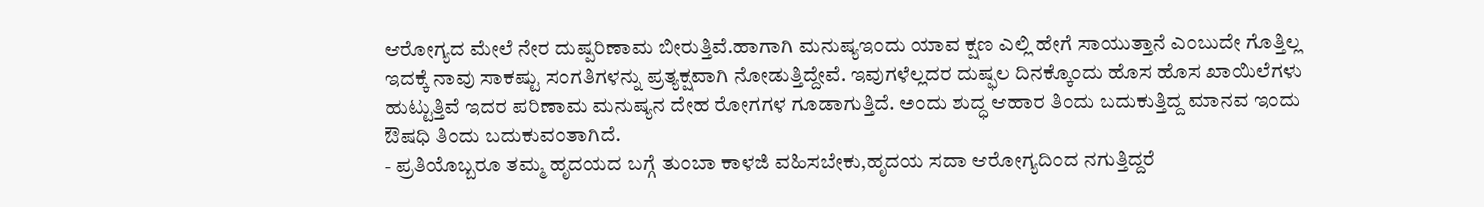ಆರೋಗ್ಯದ ಮೇಲೆ ನೇರ ದುಷ್ಪರಿಣಾಮ ಬೀರುತ್ತಿವೆ.ಹಾಗಾಗಿ ಮನುಷ್ಯಇಂದು ಯಾವ ಕ್ಷಣ ಎಲ್ಲಿ ಹೇಗೆ ಸಾಯುತ್ತಾನೆ ಎಂಬುದೇ ಗೊತ್ತಿಲ್ಲ ಇದಕ್ಕೆ ನಾವು ಸಾಕಷ್ಟು ಸಂಗತಿಗಳನ್ನು ಪ್ರತ್ಯಕ್ಷವಾಗಿ ನೋಡುತ್ತಿದ್ದೇವೆ. ಇವುಗಳೆಲ್ಲದರ ದುಷ್ಫಲ ದಿನಕ್ಕೊಂದು ಹೊಸ ಹೊಸ ಖಾಯಿಲೆಗಳು ಹುಟ್ಟುತ್ತಿವೆ ಇದರ ಪರಿಣಾಮ ಮನುಷ್ಯನ ದೇಹ ರೋಗಗಳ ಗೂಡಾಗುತ್ತಿದೆ. ಅಂದು ಶುದ್ಧ ಆಹಾರ ತಿಂದು ಬದುಕುತ್ತಿದ್ದ ಮಾನವ ಇಂದು ಔಷಧಿ ತಿಂದು ಬದುಕುವಂತಾಗಿದೆ.
- ಪ್ರತಿಯೊಬ್ಬರೂ ತಮ್ಮ ಹೃದಯದ ಬಗ್ಗೆ ತುಂಬಾ ಕಾಳಜಿ ವಹಿಸಬೇಕು,ಹೃದಯ ಸದಾ ಆರೋಗ್ಯದಿಂದ ನಗುತ್ತಿದ್ದರೆ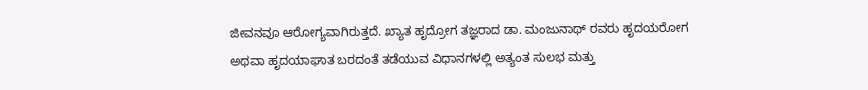ಜೀವನವೂ ಆರೋಗ್ಯವಾಗಿರುತ್ತದೆ. ಖ್ಯಾತ ಹೃದ್ರೋಗ ತಜ್ಞರಾದ ಡಾ. ಮಂಜುನಾಥ್ ರವರು ಹೃದಯರೋಗ ಅಥವಾ ಹೃದಯಾಘಾತ ಬರದಂತೆ ತಡೆಯುವ ವಿಧಾನಗಳಲ್ಲಿ ಅತ್ಯಂತ ಸುಲಭ ಮತ್ತು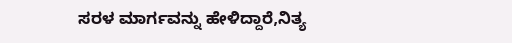ಸರಳ ಮಾರ್ಗವನ್ನು ಹೇಳಿದ್ದಾರೆ,ನಿತ್ಯ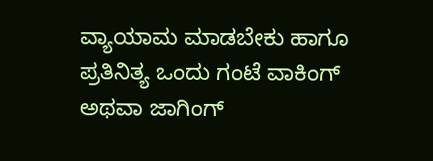ವ್ಯಾಯಾಮ ಮಾಡಬೇಕು ಹಾಗೂ ಪ್ರತಿನಿತ್ಯ ಒಂದು ಗಂಟೆ ವಾಕಿಂಗ್ ಅಥವಾ ಜಾಗಿಂಗ್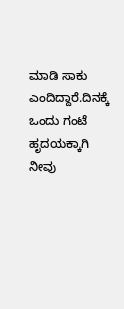ಮಾಡಿ ಸಾಕು ಎಂದಿದ್ದಾರೆ.ದಿನಕ್ಕೆ ಒಂದು ಗಂಟೆ ಹೃದಯಕ್ಕಾಗಿ ನೀವು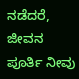ನಡೆದರೆ, ಜೀವನ ಪೂರ್ತಿ ನೀವು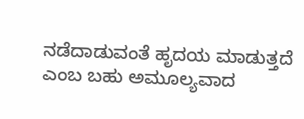ನಡೆದಾಡುವಂತೆ ಹೃದಯ ಮಾಡುತ್ತದೆ ಎಂಬ ಬಹು ಅಮೂಲ್ಯವಾದ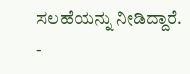ಸಲಹೆಯನ್ನು ನೀಡಿದ್ದಾರೆ.
-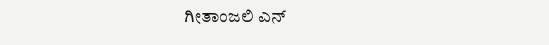ಗೀತಾಂಜಲಿ ಎನ್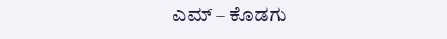ಎಮ್ – ಕೊಡಗು